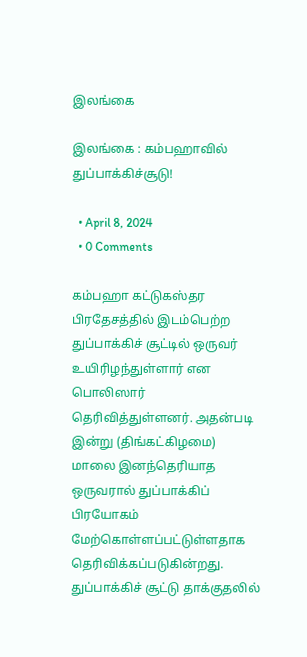இலங்கை

இலங்கை : கம்பஹாவில் துப்பாக்கிச்சூடு!

  • April 8, 2024
  • 0 Comments

கம்பஹா கட்டுகஸ்தர பிரதேசத்தில் இடம்பெற்ற துப்பாக்கிச் சூட்டில் ஒருவர் உயிரிழந்துள்ளார் என பொலிஸார் தெரிவித்துள்ளனர். அதன்படி இன்று (திங்கட்கிழமை) மாலை இனந்தெரியாத ஒருவரால் துப்பாக்கிப் பிரயோகம் மேற்கொள்ளப்பட்டுள்ளதாக தெரிவிக்கப்படுகின்றது. துப்பாக்கிச் சூட்டு தாக்குதலில்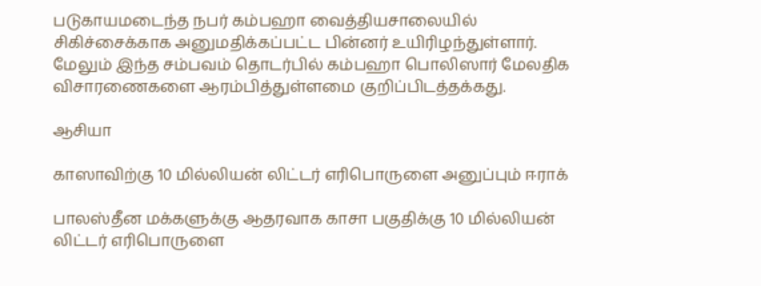படுகாயமடைந்த நபர் கம்பஹா வைத்தியசாலையில் சிகிச்சைக்காக அனுமதிக்கப்பட்ட பின்னர் உயிரிழந்துள்ளார். மேலும் இந்த சம்பவம் தொடர்பில் கம்பஹா பொலிஸார் மேலதிக விசாரணைகளை ஆரம்பித்துள்ளமை குறிப்பிடத்தக்கது.

ஆசியா

காஸாவிற்கு 10 மில்லியன் லிட்டர் எரிபொருளை அனுப்பும் ஈராக்

பாலஸ்தீன மக்களுக்கு ஆதரவாக காசா பகுதிக்கு 10 மில்லியன் லிட்டர் எரிபொருளை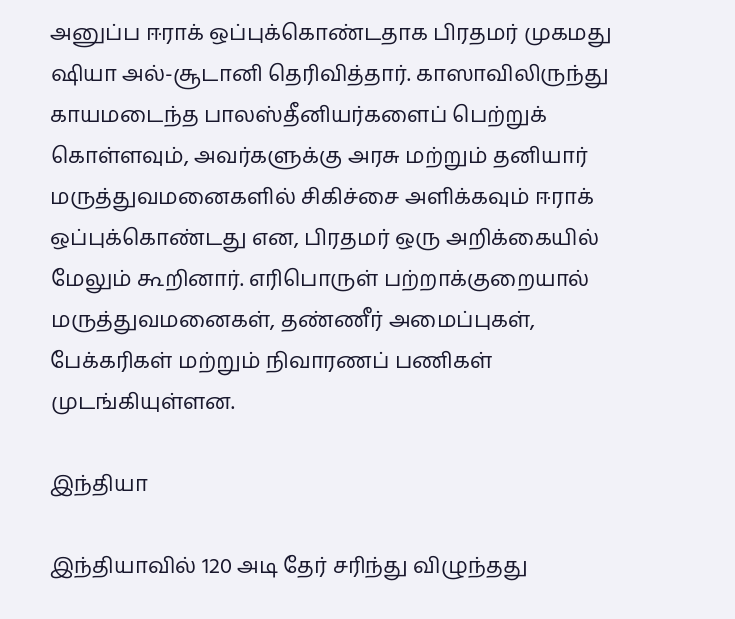அனுப்ப ஈராக் ஒப்புக்கொண்டதாக பிரதமர் முகமது ஷியா அல்-சூடானி தெரிவித்தார். காஸாவிலிருந்து காயமடைந்த பாலஸ்தீனியர்களைப் பெற்றுக் கொள்ளவும், அவர்களுக்கு அரசு மற்றும் தனியார் மருத்துவமனைகளில் சிகிச்சை அளிக்கவும் ஈராக் ஒப்புக்கொண்டது என, பிரதமர் ஒரு அறிக்கையில் மேலும் கூறினார். எரிபொருள் பற்றாக்குறையால் மருத்துவமனைகள், தண்ணீர் அமைப்புகள், பேக்கரிகள் மற்றும் நிவாரணப் பணிகள் முடங்கியுள்ளன.

இந்தியா

இந்தியாவில் 120 அடி தேர் சரிந்து விழுந்தது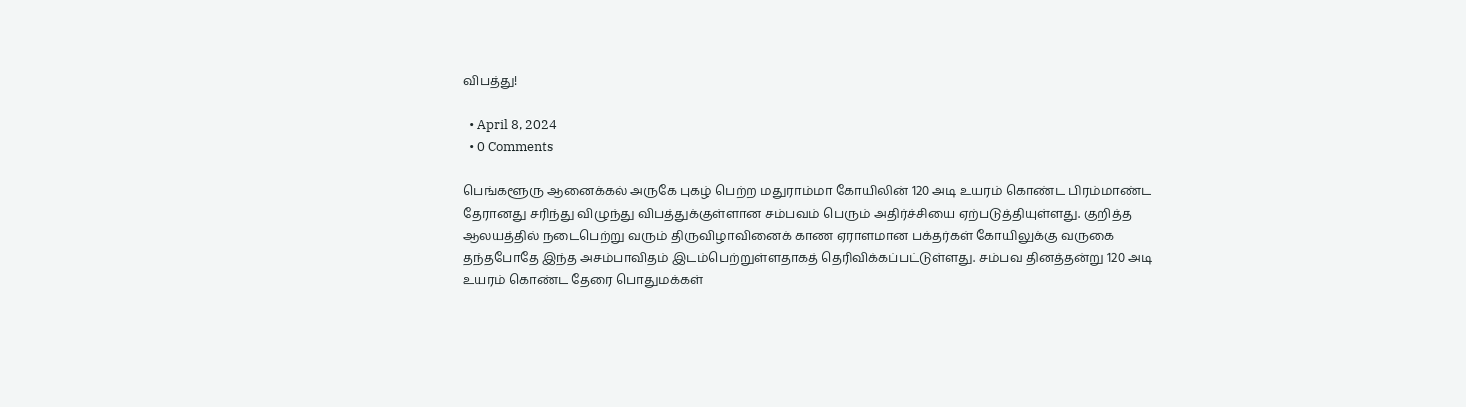விபத்து!

  • April 8, 2024
  • 0 Comments

பெங்களூரு ஆனைக்கல் அருகே புகழ் பெற்ற மதுராம்மா கோயிலின் 120 அடி உயரம் கொண்ட பிரம்மாண்ட தேரானது சரிந்து விழுந்து விபத்துக்குள்ளான சம்பவம் பெரும் அதிர்ச்சியை ஏற்படுத்தியுள்ளது. குறித்த ஆலயத்தில் நடைபெற்று வரும் திருவிழாவினைக் காண ஏராளமான பக்தர்கள் கோயிலுக்கு வருகை தந்தபோதே இந்த அசம்பாவிதம் இடம்பெற்றுள்ளதாகத் தெரிவிக்கப்பட்டுள்ளது. சம்பவ தினத்தன்று 120 அடி உயரம் கொண்ட தேரை பொதுமக்கள்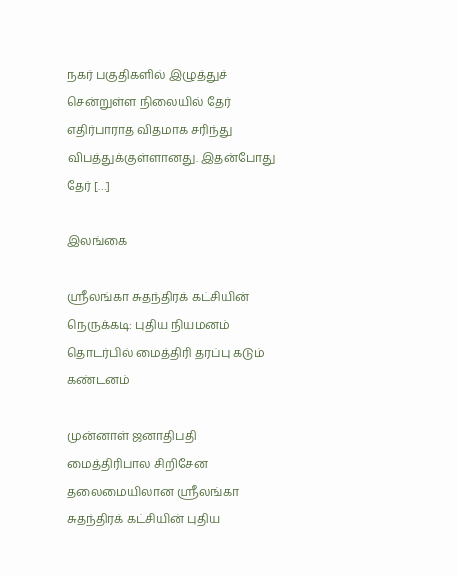நகர் பகுதிகளில் இழுத்துச் சென்றுள்ள நிலையில் தேர் எதிர்பாராத விதமாக சரிந்து விபத்துக்குள்ளானது. இதன்போது தேர் […]

இலங்கை

ஸ்ரீலங்கா சுதந்திரக் கட்சியின் நெருக்கடி: புதிய நியமனம் தொடர்பில் மைத்திரி தரப்பு கடும் கண்டனம்

முன்னாள் ஜனாதிபதி மைத்திரிபால சிறிசேன தலைமையிலான ஶ்ரீலங்கா சுதந்திரக் கட்சியின் புதிய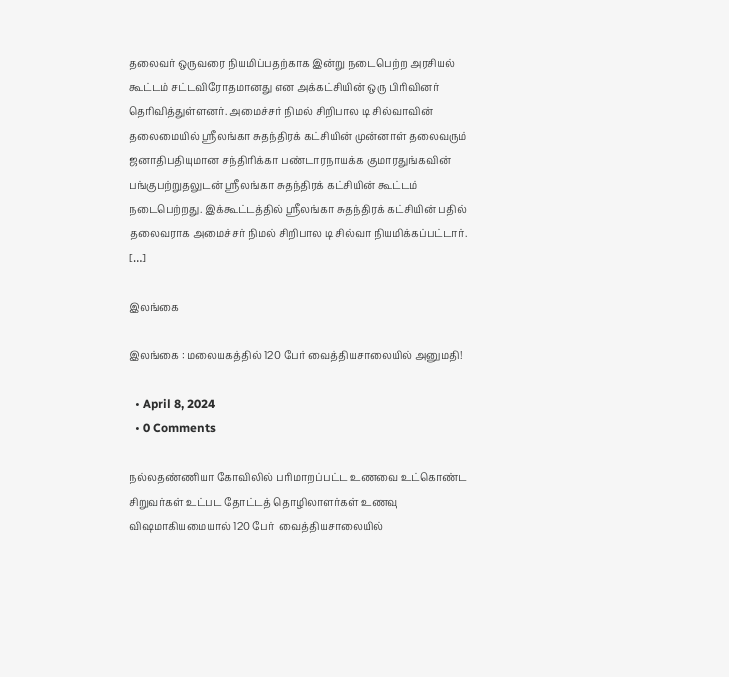தலைவர் ஒருவரை நியமிப்பதற்காக இன்று நடைபெற்ற அரசியல் கூட்டம் சட்டவிரோதமானது என அக்கட்சியின் ஒரு பிரிவினர் தெரிவித்துள்ளனர். அமைச்சர் நிமல் சிறிபால டி சில்வாவின் தலைமையில் ஸ்ரீலங்கா சுதந்திரக் கட்சியின் முன்னாள் தலைவரும் ஜனாதிபதியுமான சந்திரிக்கா பண்டாரநாயக்க குமாரதுங்கவின் பங்குபற்றுதலுடன் ஸ்ரீலங்கா சுதந்திரக் கட்சியின் கூட்டம் நடைபெற்றது. இக்கூட்டத்தில் ஸ்ரீலங்கா சுதந்திரக் கட்சியின் பதில் தலைவராக அமைச்சர் நிமல் சிறிபால டி சில்வா நியமிக்கப்பட்டார். […]

இலங்கை

இலங்கை : மலையகத்தில் 120 பேர் வைத்தியசாலையில் அனுமதி!

  • April 8, 2024
  • 0 Comments

நல்லதண்ணியா கோவிலில் பரிமாறப்பட்ட உணவை உட்கொண்ட சிறுவர்கள் உட்பட தோட்டத் தொழிலாளர்கள் உணவு விஷமாகியமையால் 120 பேர்  வைத்தியசாலையில்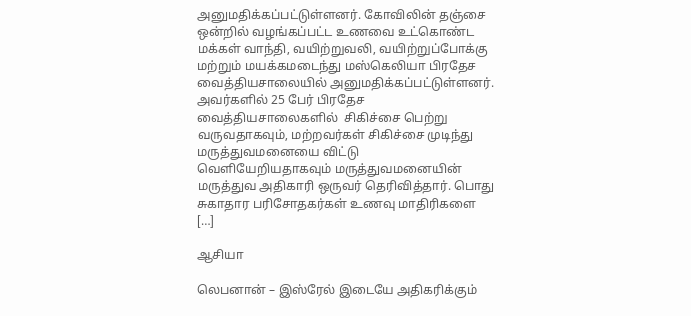அனுமதிக்கப்பட்டுள்ளனர். கோவிலின் தஞ்சை ஒன்றில் வழங்கப்பட்ட உணவை உட்கொண்ட மக்கள் வாந்தி, வயிற்றுவலி, வயிற்றுப்போக்கு மற்றும் மயக்கமடைந்து மஸ்கெலியா பிரதேச வைத்தியசாலையில் அனுமதிக்கப்பட்டுள்ளனர். அவர்களில் 25 பேர் பிரதேச வைத்தியசாலைகளில்  சிகிச்சை பெற்று வருவதாகவும், மற்றவர்கள் சிகிச்சை முடிந்து மருத்துவமனையை விட்டு வெளியேறியதாகவும் மருத்துவமனையின் மருத்துவ அதிகாரி ஒருவர் தெரிவித்தார். பொது சுகாதார பரிசோதகர்கள் உணவு மாதிரிகளை […]

ஆசியா

லெபனான் – இஸ்ரேல் இடையே அதிகரிக்கும்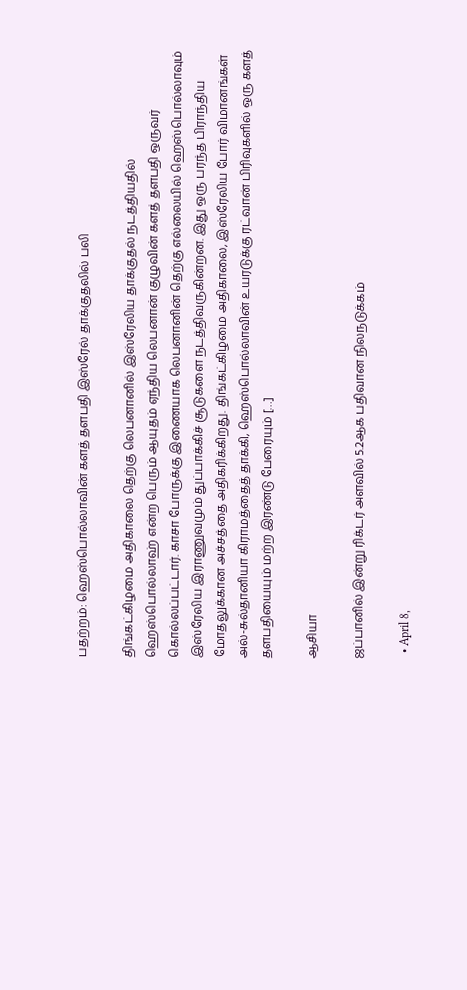பதற்றம்: ஹெஸ்பொல்லாவின் களத் தளபதி இஸ்ரேல் தாக்குதலில் பலி

திங்கட்கிழமை அதிகாலை தெற்கு லெபனானில் இஸ்ரேலிய தாக்குதல் நடத்தியதில் ஹெஸ்பொல்லாஹ் என்ற பெரும் ஆயுதம் ஏந்திய லெபனான் குழுவின் களத் தளபதி ஒருவர் கொல்லப்பட்டார். காசா போருக்கு இணையாக லெபனானின் தெற்கு எல்லையில் ஹெஸ்பொல்லாவும் இஸ்ரேலிய இராணுவமும் துப்பாக்கிச் சூடுகளை நடத்திவருகின்றன. இது ஒரு பரந்த பிராந்திய மோதலுக்கான அச்சத்தை அதிகரிக்கிறது. திங்கட்கிழமை அதிகாலை, இஸ்ரேலிய போர் விமானங்கள் அல்-சுல்தானியா கிராமத்தைத் தாக்கி, ஹெஸ்பொல்லாவின் உயரடுக்கு ரட்வான் பிரிவுகளில் ஒரு களத் தளபதியையும் மற்ற இரண்டு பேரையும் […]

ஆசியா

ஜப்பானில் இன்று ரிக்டர் அளவில் 5.2ஆக பதிவான நிலநடுக்கம்

  • April 8,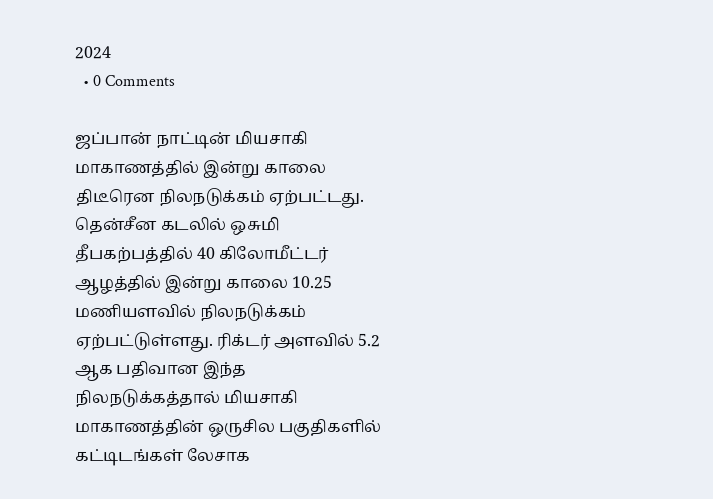2024
  • 0 Comments

ஜப்பான் நாட்டின் மியசாகி மாகாணத்தில் இன்று காலை திடீரென நிலநடுக்கம் ஏற்பட்டது. தென்சீன கடலில் ஒசுமி தீபகற்பத்தில் 40 கிலோமீட்டர் ஆழத்தில் இன்று காலை 10.25 மணியளவில் நிலநடுக்கம் ஏற்பட்டுள்ளது. ரிக்டர் அளவில் 5.2 ஆக பதிவான இந்த நிலநடுக்கத்தால் மியசாகி மாகாணத்தின் ஒருசில பகுதிகளில் கட்டிடங்கள் லேசாக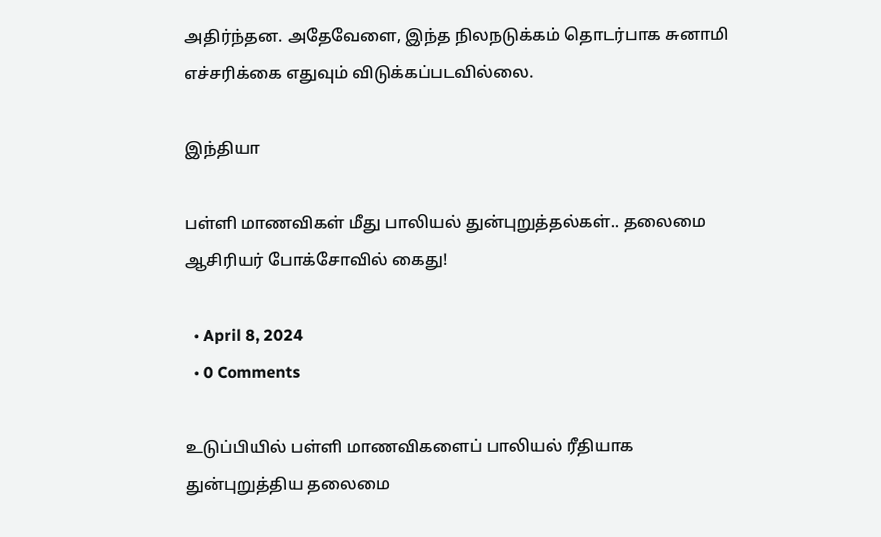அதிர்ந்தன. அதேவேளை, இந்த நிலநடுக்கம் தொடர்பாக சுனாமி எச்சரிக்கை எதுவும் விடுக்கப்படவில்லை.

இந்தியா

பள்ளி மாணவிகள் மீது பாலியல் துன்புறுத்தல்கள்.. தலைமை ஆசிரியர் போக்சோவில் கைது!

  • April 8, 2024
  • 0 Comments

உடுப்பியில் பள்ளி மாணவிகளைப் பாலியல் ரீதியாக துன்புறுத்திய தலைமை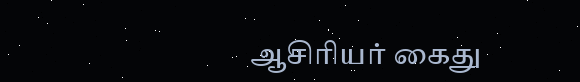ஆசிரியர் கைது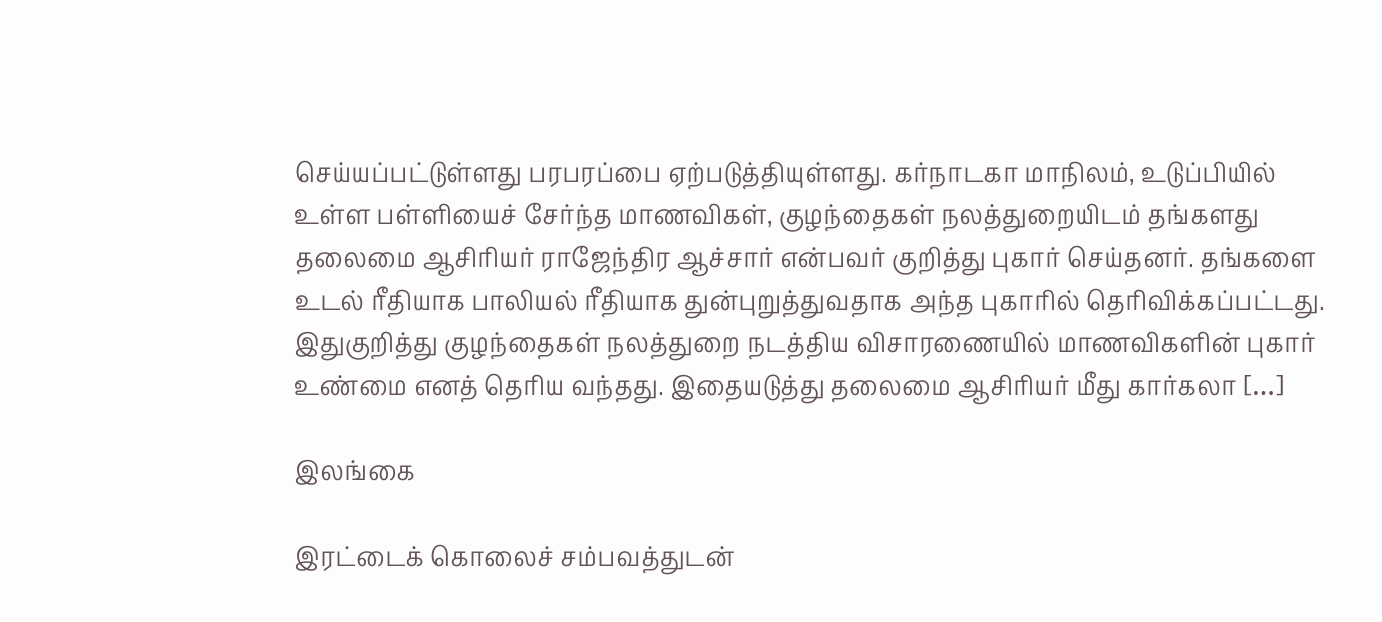செய்யப்பட்டுள்ளது பரபரப்பை ஏற்படுத்தியுள்ளது. கர்நாடகா மாநிலம், உடுப்பியில் உள்ள பள்ளியைச் சேர்ந்த மாணவிகள், குழந்தைகள் நலத்துறையிடம் தங்களது தலைமை ஆசிரியர் ராஜேந்திர ஆச்சார் என்பவர் குறித்து புகார் செய்தனர். தங்களை உடல் ரீதியாக பாலியல் ரீதியாக துன்புறுத்துவதாக அந்த புகாரில் தெரிவிக்கப்பட்டது. இதுகுறித்து குழந்தைகள் நலத்துறை நடத்திய விசாரணையில் மாணவிகளின் புகார் உண்மை எனத் தெரிய வந்தது. இதையடுத்து தலைமை ஆசிரியர் மீது கார்கலா […]

இலங்கை

இரட்டைக் கொலைச் சம்பவத்துடன்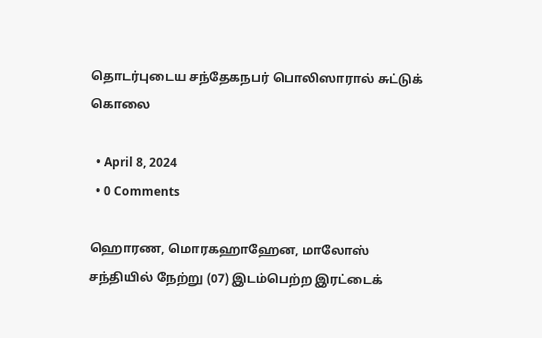தொடர்புடைய சந்தேகநபர் பொலிஸாரால் சுட்டுக் கொலை

  • April 8, 2024
  • 0 Comments

ஹொரண, மொரகஹாஹேன, மாலோஸ் சந்தியில் நேற்று (07) இடம்பெற்ற இரட்டைக்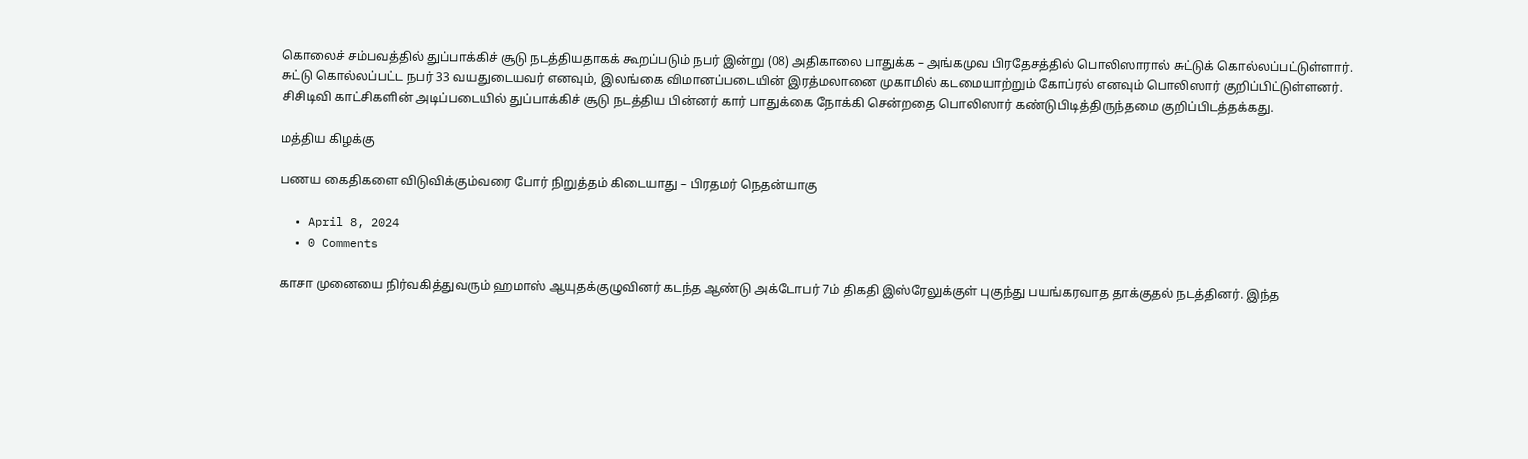கொலைச் சம்பவத்தில் துப்பாக்கிச் சூடு நடத்தியதாகக் கூறப்படும் நபர் இன்று (08) அதிகாலை பாதுக்க – அங்கமுவ பிரதேசத்தில் பொலிஸாரால் சுட்டுக் கொல்லப்பட்டுள்ளார். சுட்டு கொல்லப்பட்ட நபர் 33 வயதுடையவர் எனவும், இலங்கை விமானப்படையின் இரத்மலானை முகாமில் கடமையாற்றும் கோப்ரல் எனவும் பொலிஸார் குறிப்பிட்டுள்ளனர். சிசிடிவி காட்சிகளின் அடிப்படையில் துப்பாக்கிச் சூடு நடத்திய பின்னர் கார் பாதுக்கை நோக்கி சென்றதை பொலிஸார் கண்டுபிடித்திருந்தமை குறிப்பிடத்தக்கது.

மத்திய கிழக்கு

பணய கைதிகளை விடுவிக்கும்வரை போர் நிறுத்தம் கிடையாது – பிரதமர் நெதன்யாகு

  • April 8, 2024
  • 0 Comments

காசா முனையை நிர்வகித்துவரும் ஹமாஸ் ஆயுதக்குழுவினர் கடந்த ஆண்டு அக்டோபர் 7ம் திகதி இஸ்ரேலுக்குள் புகுந்து பயங்கரவாத தாக்குதல் நடத்தினர். இந்த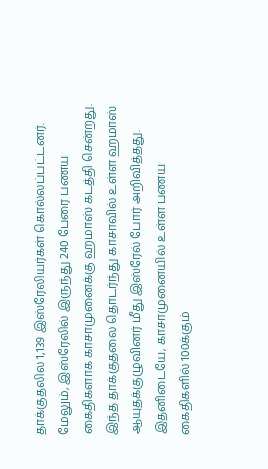தாக்குதலில 1,139 இஸ்ரேலியர்கள் கொல்லப்பட்டனர். மேலும், இஸ்ரேலில் இருந்து 240 பேரை பணய கைதிகளாக காசாமுனைக்கு ஹமாஸ் கடத்தி சென்றது. இந்த தாக்குதலை தொடர்ந்து காசாவில் உள்ள ஹமாஸ் ஆயுதக்குழுவினர் மீது இஸ்ரேல் போர் அறிவித்தது. இதனிடையே, காசாமுனையில் உள்ள பணய கைதிகளில் 100க்கும்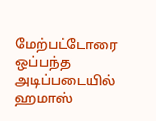மேற்பட்டோரை ஒப்பந்த அடிப்படையில் ஹமாஸ்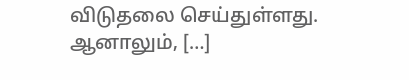விடுதலை செய்துள்ளது. ஆனாலும், […]